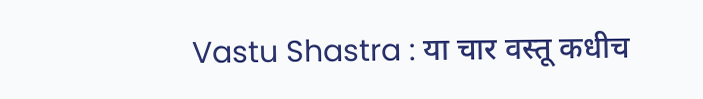Vastu Shastra : या चार वस्तू कधीच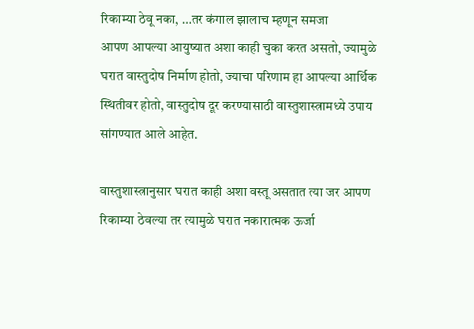रिकाम्या ठेवू नका, …तर कंगाल झालाच म्हणून समजा
आपण आपल्या आयुष्यात अशा काही चुका करत असतो, ज्यामुळे घरात वास्तुदोष निर्माण होतो, ज्याचा परिणाम हा आपल्या आर्थिक स्थितीवर होतो, वास्तुदोष दूर करण्यासाठी वास्तुशास्त्रामध्ये उपाय सांगण्यात आले आहेत.

वास्तुशास्त्रानुसार घरात काही अशा वस्तू असतात त्या जर आपण रिकाम्या ठेवल्या तर त्यामुळे घरात नकारात्मक ऊर्जा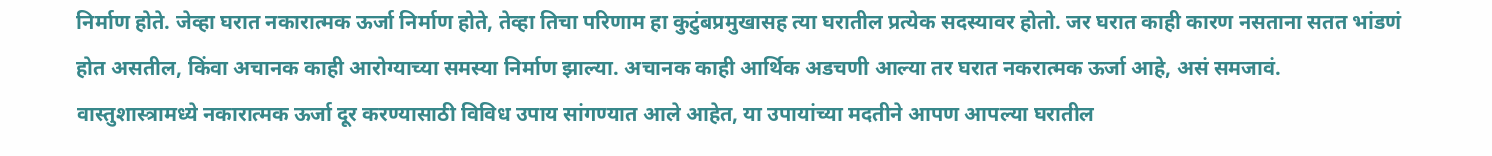निर्माण होते. जेव्हा घरात नकारात्मक ऊर्जा निर्माण होते, तेव्हा तिचा परिणाम हा कुटुंबप्रमुखासह त्या घरातील प्रत्येक सदस्यावर होतो. जर घरात काही कारण नसताना सतत भांडणं होत असतील, किंवा अचानक काही आरोग्याच्या समस्या निर्माण झाल्या. अचानक काही आर्थिक अडचणी आल्या तर घरात नकरात्मक ऊर्जा आहे, असं समजावं. वास्तुशास्त्रामध्ये नकारात्मक ऊर्जा दूर करण्यासाठी विविध उपाय सांगण्यात आले आहेत, या उपायांच्या मदतीने आपण आपल्या घरातील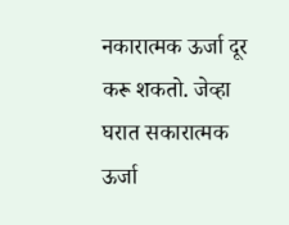नकारात्मक ऊर्जा दूर करू शकतो. जेव्हा घरात सकारात्मक ऊर्जा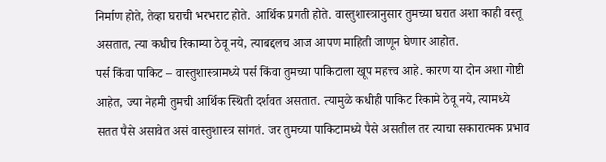निर्माण होते, तेव्हा घराची भरभराट होते. आर्थिक प्रगती होते. वास्तुशास्त्रानुसार तुमच्या घरात अशा काही वस्तू असतात, त्या कधीच रिकाम्या ठेवू नये, त्याबद्दलच आज आपण माहिती जाणून घेणार आहोत.
पर्स किंवा पाकिट – वास्तुशास्त्रामध्ये पर्स किंवा तुमच्या पाकिटाला खूप महत्त्व आहे. कारण या दोन अशा गोष्टी आहेत, ज्या नेहमी तुमची आर्थिक स्थिती दर्शवत असतात. त्यामुळे कधीही पाकिट रिकामे ठेवू नये, त्यामध्ये सतत पैसे असावेत असं वास्तुशास्त्र सांगतं. जर तुमच्या पाकिटामध्ये पैसे असतील तर त्याचा सकारात्मक प्रभाव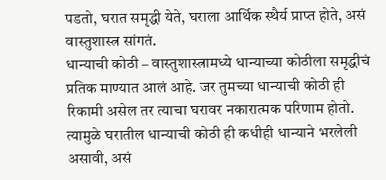पडतो, घरात समृद्धी येते, घराला आर्थिक स्थैर्य प्राप्त होते, असं वास्तुशास्त्र सांगतं.
धान्याची कोठी – वास्तुशास्त्रामध्ये धान्याच्या कोठीला समृद्धीचं प्रतिक माण्यात आलं आहे. जर तुमच्या धान्याची कोठी ही रिकामी असेल तर त्याचा घरावर नकारात्मक परिणाम होतो. त्यामुळे घरातील धान्याची कोठी ही कधीही धान्याने भरलेली असावी, असं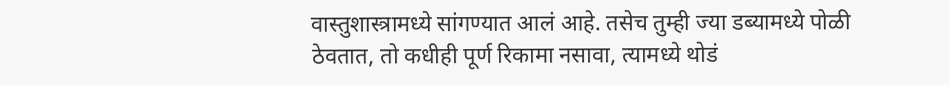वास्तुशास्त्रामध्ये सांगण्यात आलं आहे. तसेच तुम्ही ज्या डब्यामध्ये पोळी ठेवतात, तो कधीही पूर्ण रिकामा नसावा, त्यामध्ये थोडं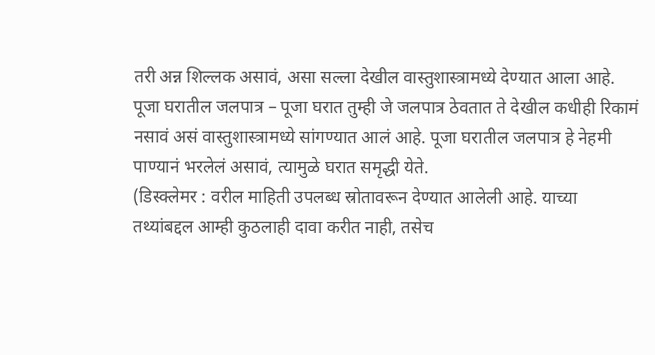तरी अन्न शिल्लक असावं, असा सल्ला देखील वास्तुशास्त्रामध्ये देण्यात आला आहे.
पूजा घरातील जलपात्र – पूजा घरात तुम्ही जे जलपात्र ठेवतात ते देखील कधीही रिकामं नसावं असं वास्तुशास्त्रामध्ये सांगण्यात आलं आहे. पूजा घरातील जलपात्र हे नेहमी पाण्यानं भरलेलं असावं, त्यामुळे घरात समृद्धी येते.
(डिस्क्लेमर : वरील माहिती उपलब्ध स्रोतावरून देण्यात आलेली आहे. याच्या तथ्यांबद्दल आम्ही कुठलाही दावा करीत नाही, तसेच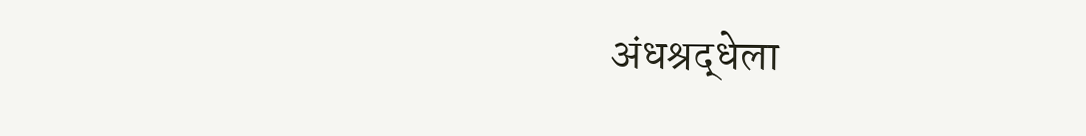अंधश्रद्धेला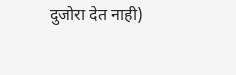दुजोरा देत नाही)